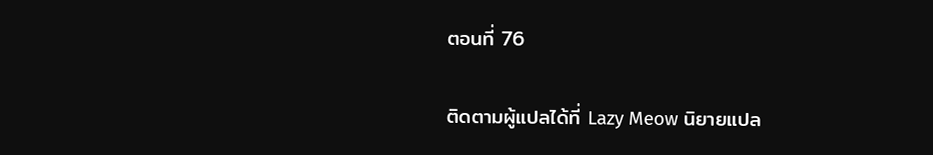ตอนที่ 76

ติดตามผู้แปลได้ที่ Lazy Meow นิยายแปล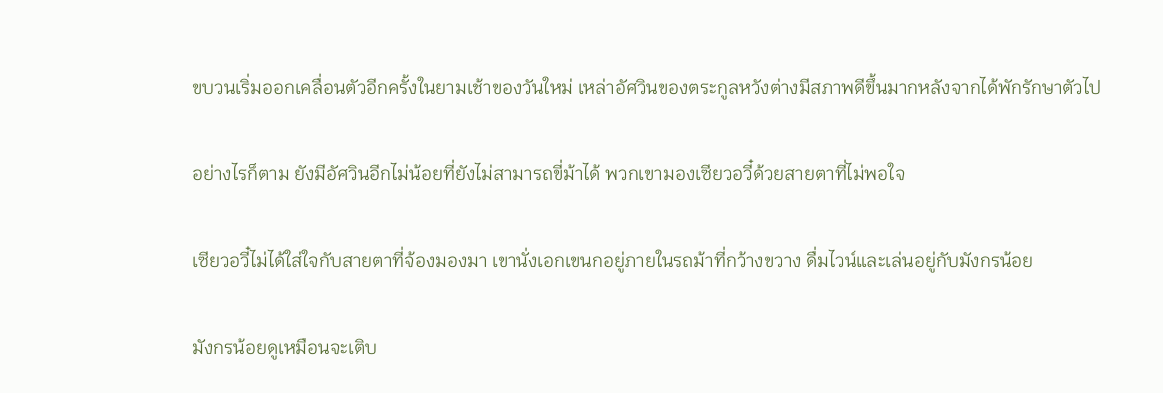ขบวนเริ่มออกเคลื่อนตัวอีกครั้งในยามเช้าของวันใหม่ เหล่าอัศวินของตระกูลหวังต่างมีสภาพดีขึ้นมากหลังจากได้พักรักษาตัวไป

อย่างไรก็ตาม ยังมีอัศวินอีกไม่น้อยที่ยังไม่สามารถขี่ม้าได้ พวกเขามองเซียวอวี๋ด้วยสายตาที่ไม่พอใจ

เซียวอวี๋ไม่ได้ใส่ใจกับสายตาที่จ้องมองมา เขานั่งเอกเขนกอยู่ภายในรถม้าที่กว้างขวาง ดื่มไวน์และเล่นอยู่กับมังกรน้อย

มังกรน้อยดูเหมือนจะเติบ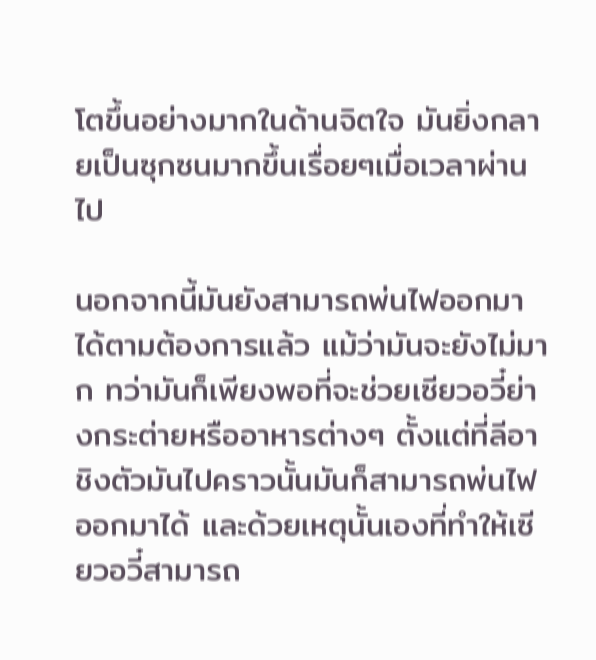โตขึ้นอย่างมากในด้านจิตใจ มันยิ่งกลายเป็นซุกซนมากขึ้นเรื่อยๆเมื่อเวลาผ่านไป

นอกจากนี้มันยังสามารถพ่นไฟออกมาได้ตามต้องการแล้ว แม้ว่ามันจะยังไม่มาก ทว่ามันก็เพียงพอที่จะช่วยเซียวอวี๋ย่างกระต่ายหรืออาหารต่างๆ ตั้งแต่ที่ลีอาชิงตัวมันไปคราวนั้นมันก็สามารถพ่นไฟออกมาได้ และด้วยเหตุนั้นเองที่ทำให้เซียวอวี๋สามารถ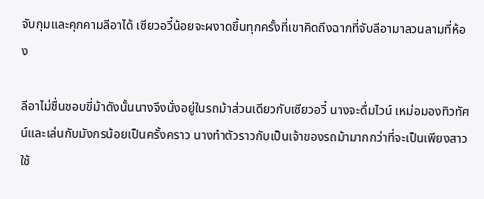จับกุมและคุกคามลีอาได้ เซียวอวี๋น้อยจะผงาดขึ้นทุกครั้งที่เขาคิดถึงฉากที่จับลีอามาลวนลามที่ห้อง

ลีอาไม่ชื่นชอบขี่ม้าดังนั้นนางจึงนั่งอยู่ในรถม้าส่วนเดียวกับเซียวอวี๋ นางจะดื่มไวน์ เหม่อมองทิวทัศน์และเล่นกับมังกรน้อยเป็นครั้งคราว นางทำตัวราวกับเป็นเจ้าของรถม้ามากกว่าที่จะเป็นเพียงสาวใช้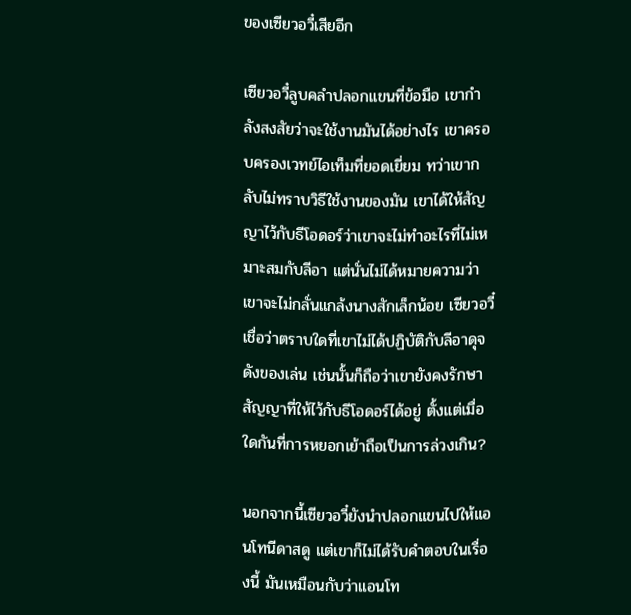ของเซียวอวี๋เสียอีก

เซียวอวี๋ลูบคลำปลอกแขนที่ข้อมือ เขากำลังสงสัยว่าจะใช้งานมันได้อย่างไร เขาครอบครองเวทย์ไอเท็มที่ยอดเยี่ยม ทว่าเขากลับไม่ทราบวิธีใช้งานของมัน เขาได้ให้สัญญาไว้กับธีโอดอร์ว่าเขาจะไม่ทำอะไรที่ไม่เหมาะสมกับลีอา แต่นั่นไม่ได้หมายความว่าเขาจะไม่กลั่นแกล้งนางสักเล็กน้อย เซียวอวี๋เชื่อว่าตราบใดที่เขาไม่ได้ปฏิบัติกับลีอาดุจดังของเล่น เช่นนั้นก็ถือว่าเขายังคงรักษาสัญญาที่ให้ไว้กับธีโอดอร์ได้อยู่ ตั้งแต่เมื่อใดกันที่การหยอกเย้าถือเป็นการล่วงเกิน?

นอกจากนี้เซียวอวี๋ยังนำปลอกแขนไปให้แอนโทนีดาสดู แต่เขาก็ไม่ได้รับคำตอบในเรื่องนี้ มันเหมือนกับว่าแอนโท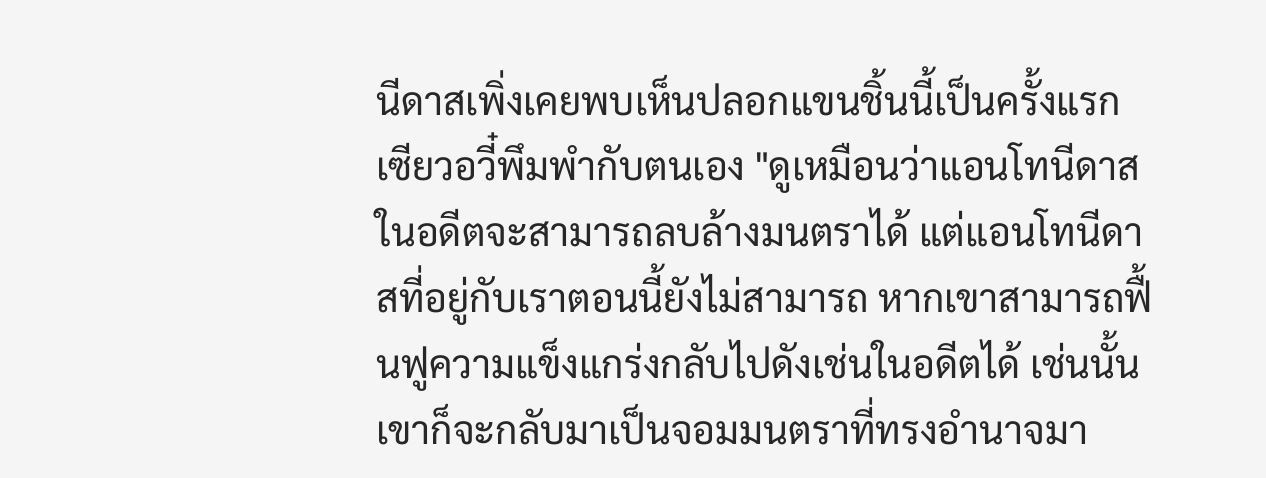นีดาสเพิ่งเคยพบเห็นปลอกแขนชิ้นนี้เป็นครั้งแรก เซียวอวี๋พึมพำกับตนเอง "ดูเหมือนว่าแอนโทนีดาสในอดีตจะสามารถลบล้างมนตราได้ แต่แอนโทนีดาสที่อยู่กับเราตอนนี้ยังไม่สามารถ หากเขาสามารถฟื้นฟูความแข็งแกร่งกลับไปดังเช่นในอดีตได้ เช่นนั้นเขาก็จะกลับมาเป็นจอมมนตราที่ทรงอำนาจมา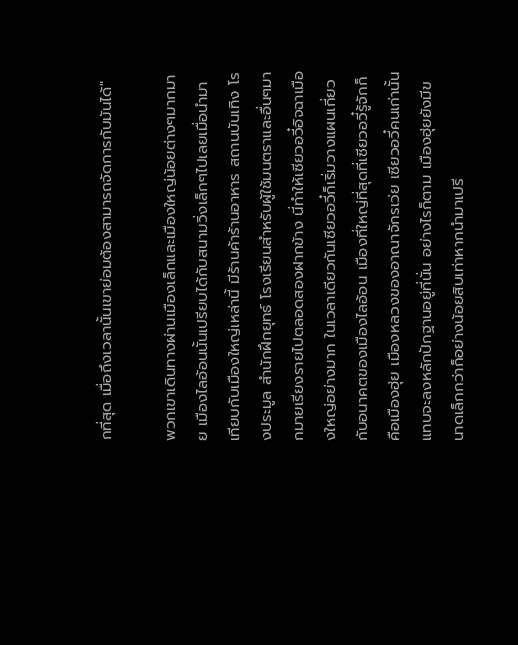กที่สุด เมื่อถึงเวลานั้นเขาย่อมต้องสามารถจัดการกับมันได้"

พวกเขาเดินทางผ่านเมืองเล็กและเมืองใหญ่น้อยต่างๆมากมาย เมืองไลอ้อนนั้นเปรียบได้กับสนามวิ่งเล็กๆไปเลยเมื่อนำมาเทียบกับเมืองใหญ่เหล่านี้ มีร้านค้าร้านอาหาร สถานบันเทิง โรงประมูล สำนักฝึกยุทธ์ โรงเรียนสำหรับผู้ใช้มนตราและอื่นๆมากมายเรียงรายไปตลอดสองฝากข้าง นี่ทำให้เซียวอวี๋อิจฉาเมืองใหญ่อย่างมาก ในเวลาเดียวกันเซียวอวี๋ก็เริ่มวางแผนเกี่ยวกับอนาคตของเมืองไลอ้อน เมืองที่ใหญ่ที่สุดที่เซียวอวี๋รู้จักก็คือเมืองฮุ่ย เมืองหลวงของอาณาจักรเว่ย เซียวอวี๋คนเก่านั้นแทบจะลงหลักปักฐานอยู่ที่นั่น อย่างไรก็ตาม เมืองฮุ่ยยังมีขนาดเล็กกว่าก็อย่างน้อยสิบเท่าหากนำมาเปรี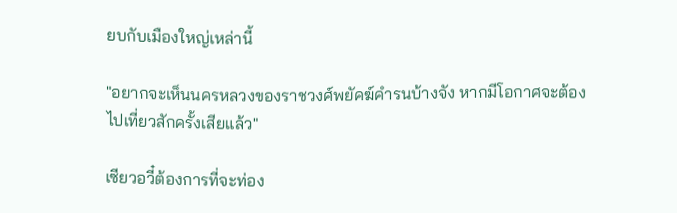ยบกับเมืองใหญ่เหล่านี้

"อยากจะเห็นนครหลวงของราชวงศ์พยัคฆ์คำรนบ้างจัง หากมีโอกาศจะต้องไปเที่ยวสักครั้งเสียแล้ว"

เซียวอวี๋ต้องการที่จะท่อง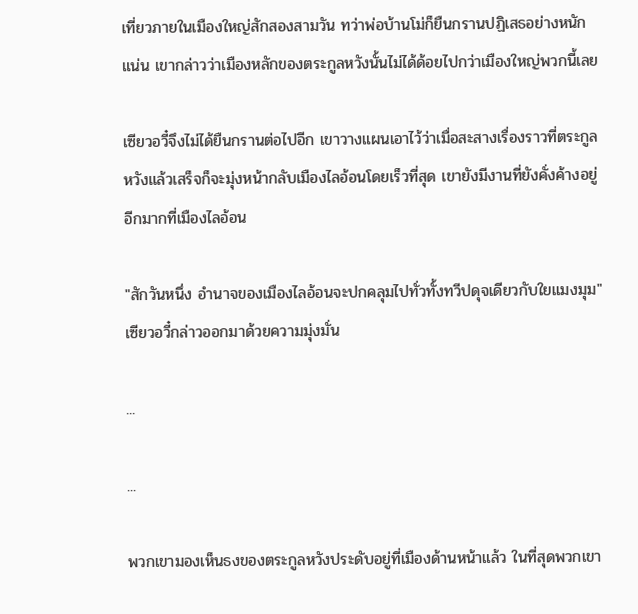เที่ยวภายในเมืองใหญ่สักสองสามวัน ทว่าพ่อบ้านโม่ก็ยืนกรานปฏิเสธอย่างหนักแน่น เขากล่าวว่าเมืองหลักของตระกูลหวังนั้นไม่ได้ด้อยไปกว่าเมืองใหญ่พวกนี้เลย

เซียวอวี๋จึงไม่ได้ยืนกรานต่อไปอีก เขาวางแผนเอาไว้ว่าเมื่อสะสางเรื่องราวที่ตระกูลหวังแล้วเสร็จก็จะมุ่งหน้ากลับเมืองไลอ้อนโดยเร็วที่สุด เขายังมีงานที่ยังคั่งค้างอยู่อีกมากที่เมืองไลอ้อน

"สักวันหนึ่ง อำนาจของเมืองไลอ้อนจะปกคลุมไปทั่วทั้งทวีปดุจเดียวกับใยแมงมุม" เซียวอวี๋กล่าวออกมาด้วยความมุ่งมั่น

...

...

พวกเขามองเห็นธงของตระกูลหวังประดับอยู่ที่เมืองด้านหน้าแล้ว ในที่สุดพวกเขา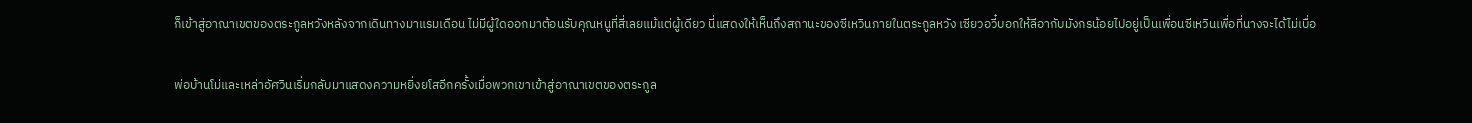ก็เข้าสู่อาณาเขตของตระกูลหวังหลังจากเดินทางมาแรมเดือน ไม่มีผู้ใดออกมาต้อนรับคุณหนูที่สี่เลยแม้แต่ผู้เดียว นี่แสดงให้เห็นถึงสถานะของซีเหวินภายในตระกูลหวัง เซียวอวี๋บอกให้ลีอากับมังกรน้อยไปอยู่เป็นเพื่อนซีเหวินเพื่อที่นางจะได้ไม่เบื่อ

พ่อบ้านโม่และเหล่าอัศวินเริ่มกลับมาแสดงความหยิ่งยโสอีกครั้งเมื่อพวกเขาเข้าสู่อาณาเขตของตระกูล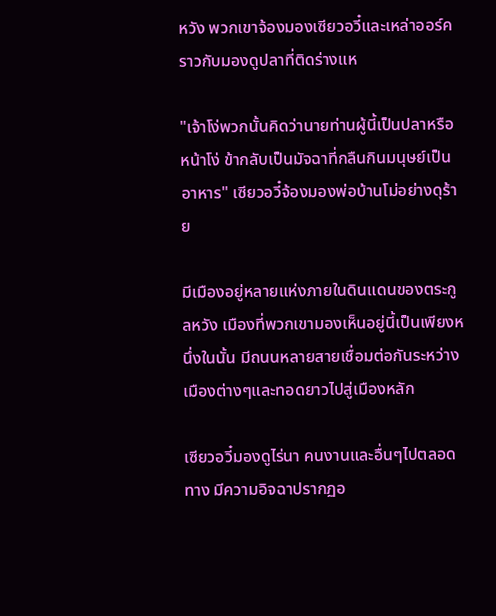หวัง พวกเขาจ้องมองเซียวอวี๋และเหล่าออร์คราวกับมองดูปลาที่ติดร่างแห

"เจ้าโง่พวกนั้นคิดว่านายท่านผู้นี้เป็นปลาหรือ หน้าโง่ ข้ากลับเป็นมัจฉาที่กลืนกินมนุษย์เป็นอาหาร" เซียวอวี๋จ้องมองพ่อบ้านโม่อย่างดุร้าย

มีเมืองอยู่หลายแห่งภายในดินแดนของตระกูลหวัง เมืองที่พวกเขามองเห็นอยู่นี้เป็นเพียงหนึ่งในนั้น มีถนนหลายสายเชื่อมต่อกันระหว่างเมืองต่างๆและทอดยาวไปสู่เมืองหลัก

เซียวอวี๋มองดูไร่นา คนงานและอื่นๆไปตลอดทาง มีความอิจฉาปรากฏอ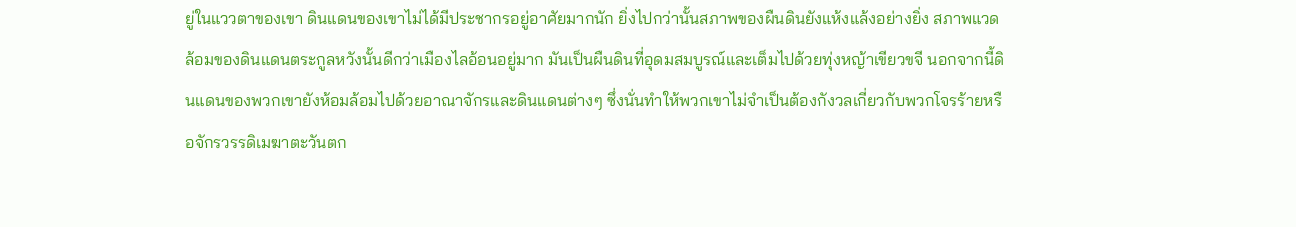ยู่ในแววตาของเขา ดินแดนของเขาไม่ได้มีประชากรอยู่อาศัยมากนัก ยิ่งไปกว่านั้นสภาพของผืนดินยังแห้งแล้งอย่างยิ่ง สภาพแวดล้อมของดินแดนตระกูลหวังนั้นดีกว่าเมืองไลอ้อนอยู่มาก มันเป็นผืนดินที่อุดมสมบูรณ์และเต็มไปด้วยทุ่งหญ้าเขียวขจี นอกจากนี้ดินแดนของพวกเขายังห้อมล้อมไปด้วยอาณาจักรและดินแดนต่างๆ ซึ่งนั่นทำให้พวกเขาไม่จำเป็นต้องกังวลเกี่ยวกับพวกโจรร้ายหรือจักรวรรดิเมฆาตะวันตก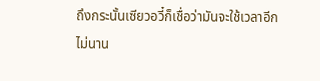ถึงกระนั้นเซียวอวี๋ก็เชื่อว่ามันจะใช้เวลาอีกไม่นาน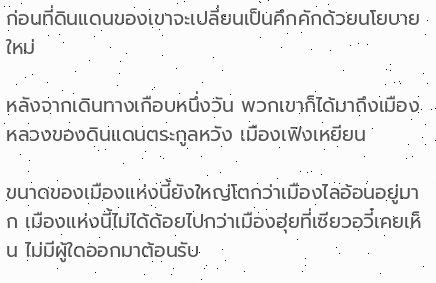ก่อนที่ดินแดนของเขาจะเปลี่ยนเป็นคึกคักด้วยนโยบายใหม่

หลังจากเดินทางเกือบหนึ่งวัน พวกเขาก็ได้มาถึงเมืองหลวงของดินแดนตระกูลหวัง เมืองเฟิงเหยียน

ขนาดของเมืองแห่งนี้ยังใหญ่โตกว่าเมืองไลอ้อนอยู่มาก เมืองแห่งนี้ไม่ได้ด้อยไปกว่าเมืองฮุ่ยที่เซียวอวี๋เคยเห็น ไม่มีผู้ใดออกมาต้อนรับ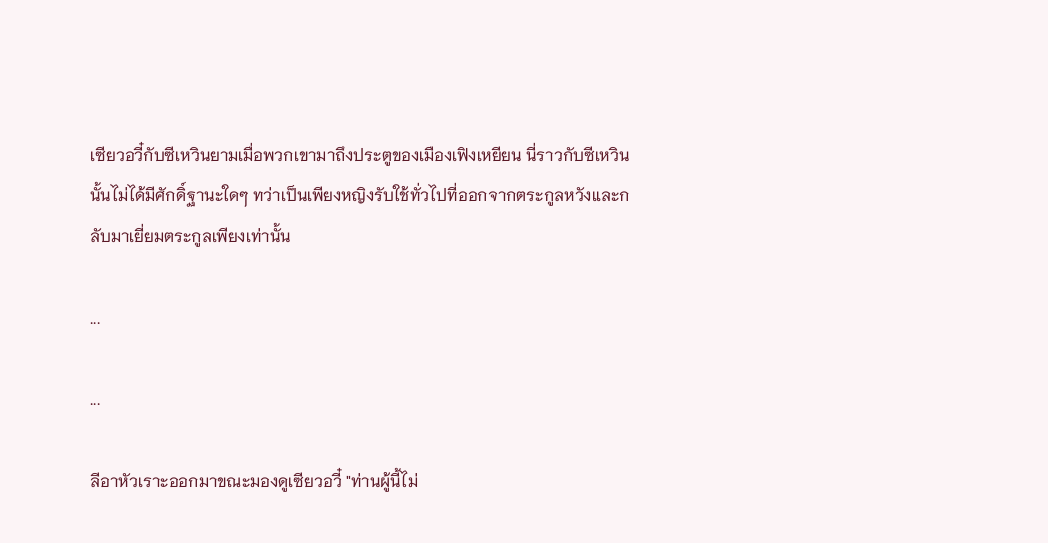เซียวอวี๋กับซีเหวินยามเมื่อพวกเขามาถึงประตูของเมืองเฟิงเหยียน นี่ราวกับซีเหวินนั้นไม่ได้มีศักดิ์ฐานะใดๆ ทว่าเป็นเพียงหญิงรับใช้ทั่วไปที่ออกจากตระกูลหวังและกลับมาเยี่ยมตระกูลเพียงเท่านั้น

...

...

ลีอาหัวเราะออกมาขณะมองดูเซียวอวี๋ "ท่านผู้นี้ไม่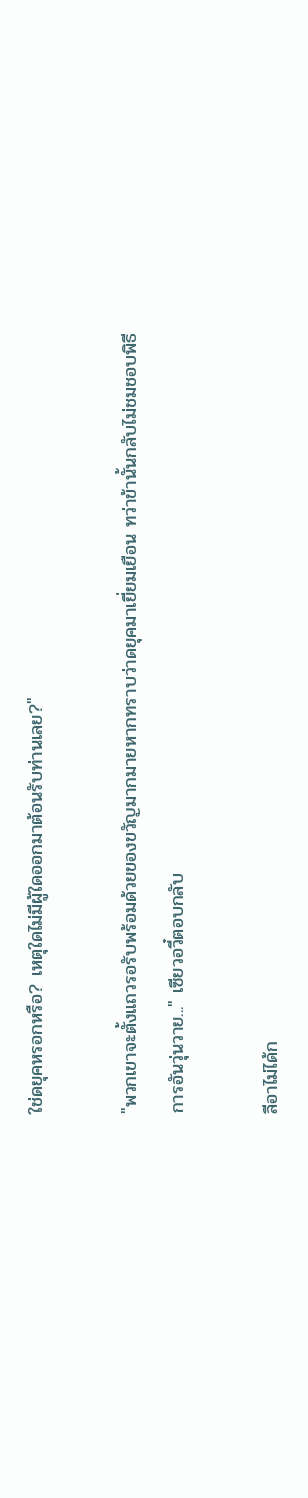ใช่ดยุคหรอกหรือ? เหตุใดไม่มีผู้ใดออกมาต้อนรับท่านเลย?"

"พวกเขาจะตั้งแถวรอรับพร้อมด้วยของขวัญมากมายหากทราบว่าดยุคมาเยี่ยมเยือน ทว่าข้านั้นกลับไม่ชมชอบพิธีการอันวุ่นวาย..." เซียวอวี๋ตอบกลับ

ลีอาไม่ได้ก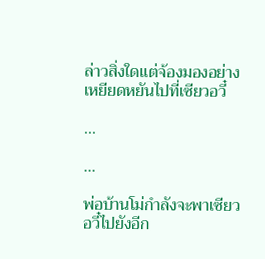ล่าวสิ่งใดแต่จ้องมองอย่างเหยียดหยันไปที่เซียวอวี๋

...

...

พ่อบ้านโม่กำลังจะพาเซียวอวี๋ไปยังอีก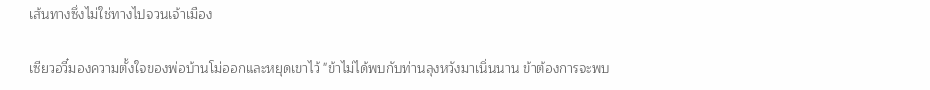เส้นทางซึ่งไม่ใช่ทางไปจวนเจ้าเมือง

เซียวอวี๋มองความตั้งใจของพ่อบ้านโม่ออกและหยุดเขาไว้ "ข้าไม่ได้พบกับท่านลุงหวังมาเนิ่นนาน ข้าต้องการจะพบ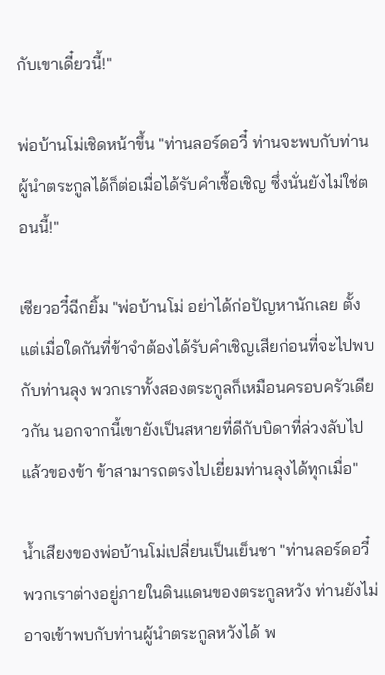กับเขาเดี๋ยวนี้!"

พ่อบ้านโม่เชิดหน้าขึ้น "ท่านลอร์ดอวี๋ ท่านจะพบกับท่านผู้นำตระกูลได้ก็ต่อเมื่อได้รับคำเชื้อเชิญ ซึ่งนั่นยังไม่ใช่ตอนนี้!"

เซียวอวี๋ฉีกยิ้ม "พ่อบ้านโม่ อย่าได้ก่อปัญหานักเลย ตั้งแต่เมื่อใดกันที่ข้าจำต้องได้รับคำเชิญเสียก่อนที่จะไปพบกับท่านลุง พวกเราทั้งสองตระกูลก็เหมือนครอบครัวเดียวกัน นอกจากนี้เขายังเป็นสหายที่ดีกับบิดาที่ล่วงลับไปแล้วของข้า ข้าสามารถตรงไปเยี่ยมท่านลุงได้ทุกเมื่อ"

น้ำเสียงของพ่อบ้านโม่เปลี่ยนเป็นเย็นชา "ท่านลอร์ดอวี๋ พวกเราต่างอยู่ภายในดินแดนของตระกูลหวัง ท่านยังไม่อาจเข้าพบกับท่านผู้นำตระกูลหวังได้ พ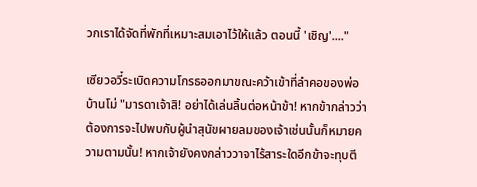วกเราได้จัดที่พักที่เหมาะสมเอาไว้ให้แล้ว ตอนนี้ 'เชิญ'...."

เซียวอวี๋ระเบิดความโกรธออกมาขณะคว้าเข้าที่ลำคอของพ่อบ้านโม่ "มารดาเจ้าสิ! อย่าได้เล่นลิ้นต่อหน้าข้า! หากข้ากล่าวว่าต้องการจะไปพบกับผู้นำสุนัขผายลมของเจ้าเช่นนั้นก็หมายความตามนั้น! หากเจ้ายังคงกล่าววาจาไร้สาระใดอีกข้าจะทุบตี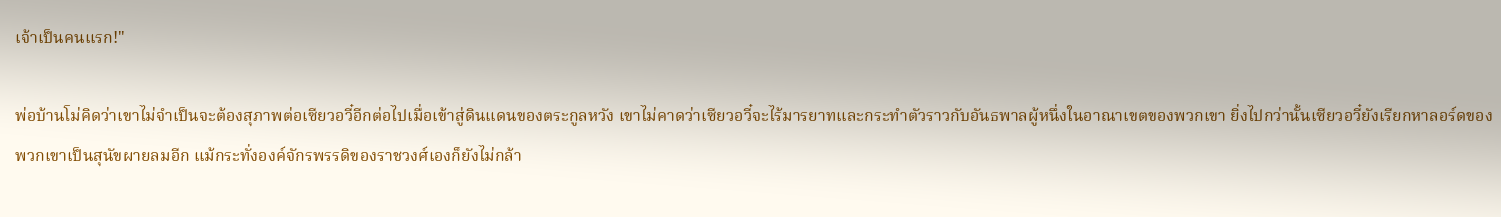เจ้าเป็นคนแรก!"

พ่อบ้านโม่คิดว่าเขาไม่จำเป็นจะต้องสุภาพต่อเซียวอวี๋อีกต่อไปเมื่อเข้าสู่ดินแดนของตระกูลหวัง เขาไม่คาดว่าเซียวอวี๋จะไร้มารยาทและกระทำตัวราวกับอันธพาลผู้หนึ่งในอาณาเขตของพวกเขา ยิ่งไปกว่านั้นเซียวอวี๋ยังเรียกหาลอร์ดของพวกเขาเป็นสุนัขผายลมอีก แม้กระทั่งองค์จักรพรรดิของราชวงศ์เองก็ยังไม่กล้า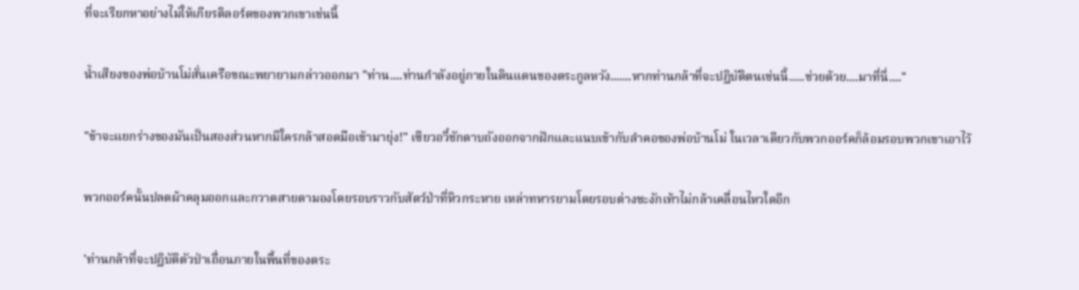ที่จะเรียกหาอย่างไม่ให้เกียรติลอร์ดของพวกเขาเช่นนี้

น้ำเสียงของพ่อบ้านโม่สั่นเครือขณะพยายามกล่าวออกมา "ท่าน....ท่านกำลังอยู่ภายในดินแดนของตระกูลหวัง.......หากท่านกล้าที่จะปฏิบัติตนเช่นนี้.....ช่วยด้วย....มาที่นี่...."

"ข้าจะแยกร่างของมันเป็นสองส่วนหากมีใครกล้าสอดมือเข้ามายุ่ง!" เซียวอวี๋ชักดาบถังออกจากฝักและแนบเข้ากับลำคอของพ่อบ้านโม่ ในเวลาเดียวกับพวกออร์คก็ล้อมรอบพวกเขาเอาไว้

พวกออร์คนั้นปลดผ้าคลุมออกและกวาดสายตามองโดยรอบราวกับสัตว์ป่าที่หิวกระหาย เหล่าทหารยามโดยรอบต่างชะงักเท้าไม่กล้าเคลื่อนไหวใดอีก

'ท่านกล้าที่จะปฏิบัติตัวป่าเถื่อนภายในพื้นที่ของตระ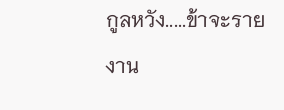กูลหวัง.....ข้าจะรายงาน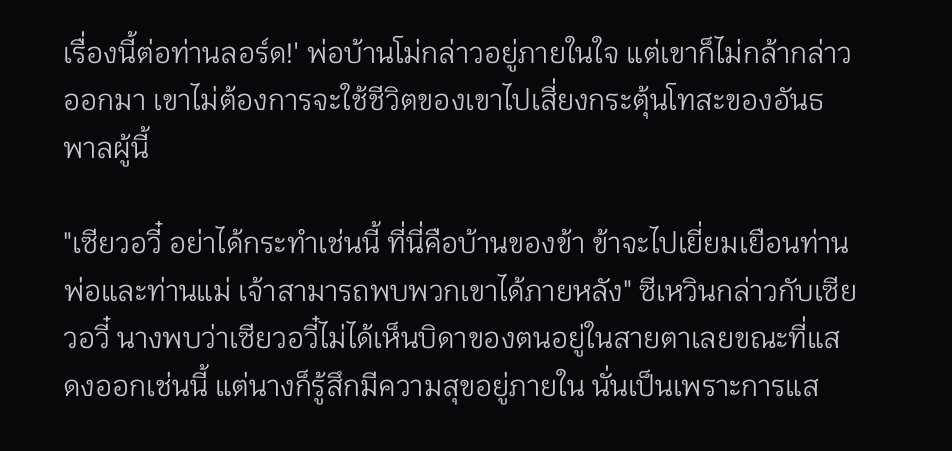เรื่องนี้ต่อท่านลอร์ด!' พ่อบ้านโม่กล่าวอยู่ภายในใจ แต่เขาก็ไม่กล้ากล่าวออกมา เขาไม่ต้องการจะใช้ชีวิตของเขาไปเสี่ยงกระตุ้นโทสะของอันธพาลผู้นี้

"เซียวอวี๋ อย่าได้กระทำเช่นนี้ ที่นี่คือบ้านของข้า ข้าจะไปเยี่ยมเยือนท่านพ่อและท่านแม่ เจ้าสามารถพบพวกเขาได้ภายหลัง" ซีเหวินกล่าวกับเซียวอวี๋ นางพบว่าเซียวอวี๋ไม่ได้เห็นบิดาของตนอยู่ในสายตาเลยขณะที่แสดงออกเช่นนี้ แต่นางก็รู้สึกมีความสุขอยู่ภายใน นั่นเป็นเพราะการแส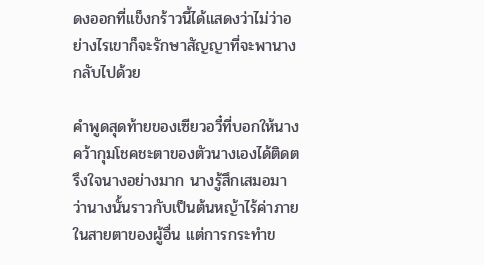ดงออกที่แข็งกร้าวนี้ได้แสดงว่าไม่ว่าอย่างไรเขาก็จะรักษาสัญญาที่จะพานางกลับไปด้วย

คำพูดสุดท้ายของเซียวอวี๋ที่บอกให้นางคว้ากุมโชคชะตาของตัวนางเองได้ติดตรึงใจนางอย่างมาก นางรู้สึกเสมอมาว่านางนั้นราวกับเป็นต้นหญ้าไร้ค่าภายในสายตาของผู้อื่น แต่การกระทำข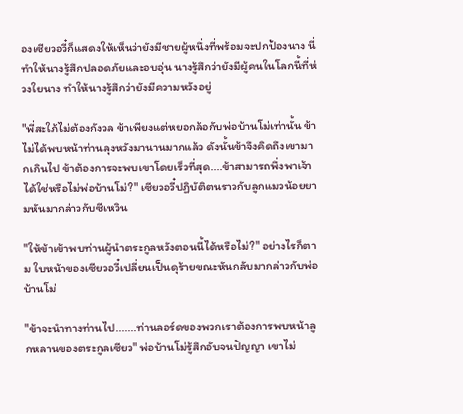องเซียวอวี๋ก็แสดงให้เห็นว่ายังมีชายผู้หนึ่งที่พร้อมจะปกป้องนาง นี่ทำให้นางรู้สึกปลอดภัยและอบอุ่น นางรู้สึกว่ายังมีผู้คนในโลกนี้ที่ห่วงใยนาง ทำให้นางรู้สึกว่ายังมีความหวังอยู่

"พี่สะใภ้ไม่ต้องกังวล ข้าเพียงแต่หยอกล้อกับพ่อบ้านโม่เท่านั้น ข้าไม่ได้พบหน้าท่านลุงหวังมานานมากแล้ว ดังนั้นข้าจึงคิดถึงเขามากเกินไป ข้าต้องการจะพบเขาโดยเร็วที่สุด....ข้าสามารถพึ่งพาเจ้าได้ใช่หรือไม่พ่อบ้านโม่?" เซียวอวี๋ปฏิบัติตนราวกับลูกแมวน้อยยามหันมากล่าวกับซีเหวิน

"ให้ข้าเข้าพบท่านผู้นำตระกูลหวังตอนนี้ได้หรือไม่?" อย่างไรก็ตาม ใบหน้าของเซียวอวี๋เปลี่ยนเป็นดุร้ายขณะหันกลับมากล่าวกับพ่อบ้านโม่

"ข้าจะนำทางท่านไป.......ท่านลอร์ดของพวกเราต้องการพบหน้าลูกหลานของตระกูลเซียว" พ่อบ้านโม่รู้สึกอับจนปัญญา เขาไม่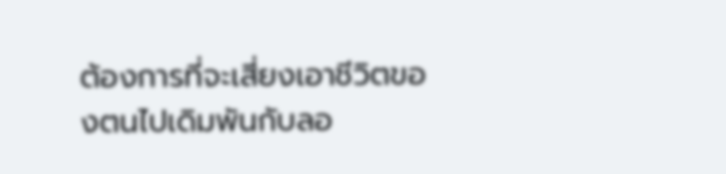ต้องการที่จะเสี่ยงเอาชีวิตของตนไปเดิมพันกับลอ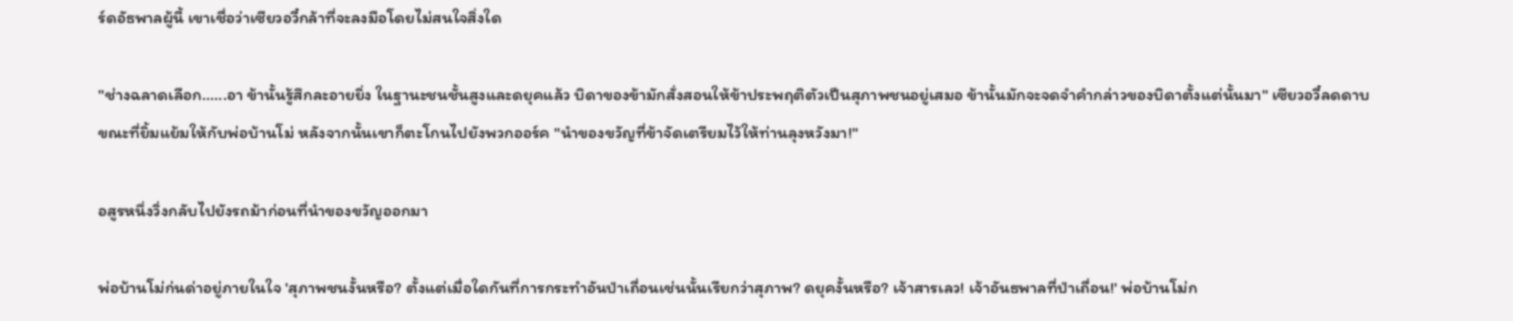ร์ดอัธพาลผู้นี้ เขาเชื่อว่าเซียวอวี๋กล้าที่จะลงมือโดยไม่สนใจสิ่งใด

"ช่างฉลาดเลือก......อา ข้านั้นรู้สึกละอายยิ่ง ในฐานะชนชั้นสูงและดยุคแล้ว บิดาของข้ามักสั่งสอนให้ข้าประพฤติตัวเป็นสุภาพชนอยู่เสมอ ข้านั้นมักจะจดจำคำกล่าวของบิดาตั้งแต่นั้นมา" เซียวอวี๋ลดดาบขณะที่ยิ้มแย้มให้กับพ่อบ้านโม่ หลังจากนั้นเขาก็ตะโกนไปยังพวกออร์ค "นำของขวัญที่ข้าจัดเตรียมไว้ให้ท่านลุงหวังมา!"

อสูรหนึ่งวิ่งกลับไปยังรถม้าก่อนที่นำของขวัญออกมา

พ่อบ้านโม่ก่นด่าอยู่ภายในใจ 'สุภาพชนงั้นหรือ? ตั้งแต่เมื่อใดกันที่การกระทำอันป่าเถื่อนเช่นนั้นเรียกว่าสุภาพ? ดยุคงั้นหรือ? เจ้าสารเลว! เจ้าอันธพาลที่ป่าเถื่อน!' พ่อบ้านโม่ก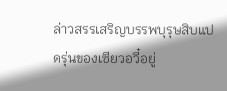ล่าวสรรเสริญบรรพบุรุษสิบแปดรุ่นของเซียวอวี๋อยู่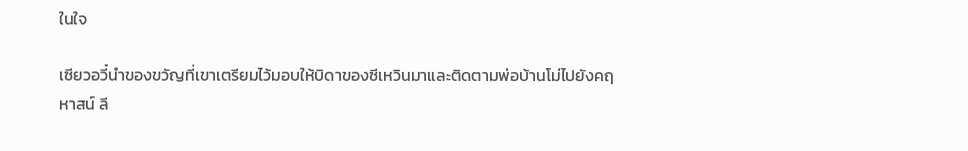ในใจ

เซียวอวี๋นำของขวัญที่เขาเตรียมไว้มอบให้บิดาของซีเหวินมาและติดตามพ่อบ้านโม่ไปยังคฤหาสน์ ลี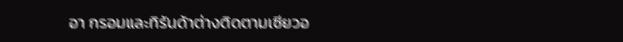อา กรอมและทิรันด้าต่างติดตามเซียวอ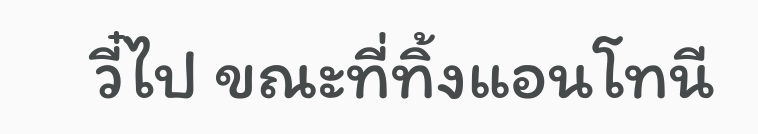วี๋ไป ขณะที่ทิ้งแอนโทนี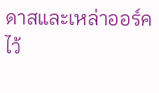ดาสและเหล่าออร์คไว้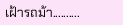เฝ้ารถม้า..........